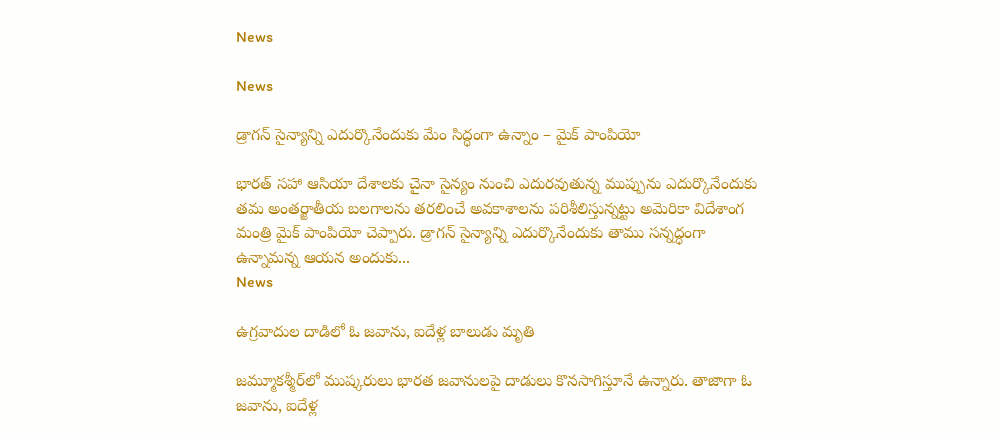News

News

డ్రాగన్‌ సైన్యాన్ని ఎదుర్కొనేందుకు మేం సిద్ధంగా ఉన్నాం – మైక్ పాంపియో

భారత్‌ సహా ఆసియా దేశాలకు చైనా సైన్యం నుంచి ఎదురవుతున్న ముప్పును ఎదుర్కొనేందుకు తమ అంతర్జాతీయ బలగాలను తరలించే అవకాశాలను పరిశీలిస్తున్నట్టు అమెరికా విదేశాంగ మంత్రి మైక్‌ పాంపియో చెప్పారు. డ్రాగన్‌ సైన్యాన్ని ఎదుర్కొనేందుకు తాము సన్నద్ధంగా ఉన్నామన్న ఆయన అందుకు...
News

ఉగ్రవాదుల దాడిలో ఓ జవాను, ఐదేళ్ల బాలుడు మృతి

జమ్మూకశ్మీర్‌లో ముష్కరులు భారత జవానులపై దాడులు కొనసాగిస్తూనే ఉన్నారు. తాజాగా ఓ జవాను, ఐదేళ్ల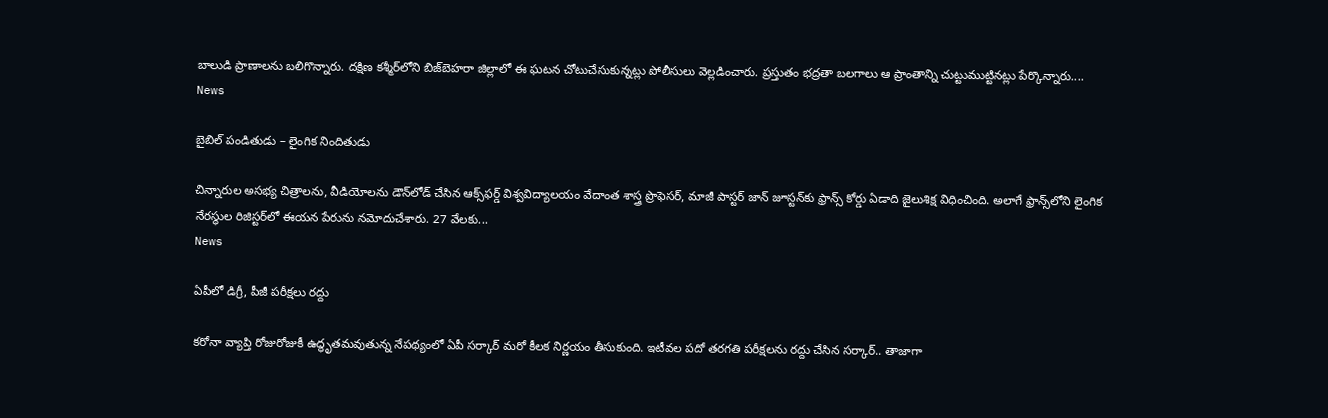బాలుడి ప్రాణాలను బలిగొన్నారు. దక్షిణ కశ్మీర్‌లోని బిజ్‌బెహరా జిల్లాలో ఈ ఘటన చోటుచేసుకున్నట్లు పోలీసులు వెల్లడించారు. ప్రస్తుతం భద్రతా బలగాలు ఆ ప్రాంతాన్ని చుట్టుముట్టినట్లు పేర్కొన్నారు....
News

బైబిల్ పండితుడు – లైంగిక నిందితుడు

చిన్నారుల అసభ్య చిత్రాలను, వీడియోలను డౌన్‌లోడ్‌ చేసిన ఆక్స్‌ఫర్డ్‌ విశ్వవిద్యాలయం వేదాంత శాస్త్ర ప్రొఫెసర్‌, మాజీ పాస్టర్‌ జాన్‌ జూస్టన్‌కు ఫ్రాన్స్‌ కోర్డు ఏడాది జైలుశిక్ష విధించింది. అలాగే ఫ్రాన్స్‌లోని లైంగిక నేరస్థుల రిజిస్టర్‌లో ఈయన పేరును నమోదుచేశారు. 27 వేలకు...
News

ఏపీలో డిగ్రీ, పీజీ పరీక్షలు రద్దు

కరోనా వ్యాప్తి రోజురోజుకీ ఉద్ధృతమవుతున్న నేపథ్యంలో ఏపీ సర్కార్‌ మరో కీలక నిర్ణయం తీసుకుంది. ఇటీవల పదో తరగతి పరీక్షలను రద్దు చేసిన సర్కార్‌.. తాజాగా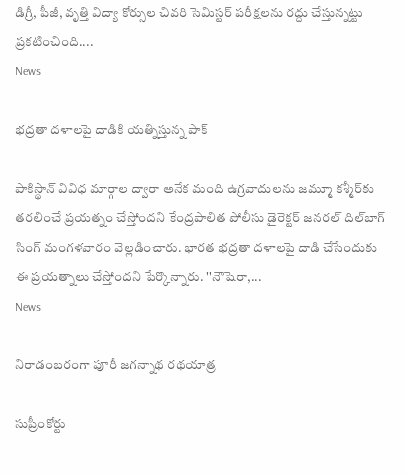డిగ్రీ, పీజీ, వృత్తి విద్యా కోర్సుల చివరి సెమిస్టర్‌ పరీక్షలను రద్దు చేస్తున్నట్టు ప్రకటించింది....
News

భద్రతా దళాలపై దాడికి యత్నిస్తున్న పాక్

పాకిస్థాన్ వివిధ మార్గాల ద్వారా అనేక మంది ఉగ్రవాదులను జమ్మూ కశ్మీర్‌కు తరలించే ప్రయత్నం చేస్తోందని కేంద్రపాలిత పోలీసు డైరెక్టర్ జనరల్ దిల్‌బాగ్‌ సింగ్‌ మంగళవారం వెల్లడించారు. భారత భద్రతా దళాలపై దాడి చేసేందుకు ఈ ప్రయత్నాలు చేస్తోందని పేర్కొన్నారు. ''నౌషెరా,...
News

నిరాడంబరంగా పూరీ జగన్నాథ రథయాత్ర

సుప్రీంకోర్టు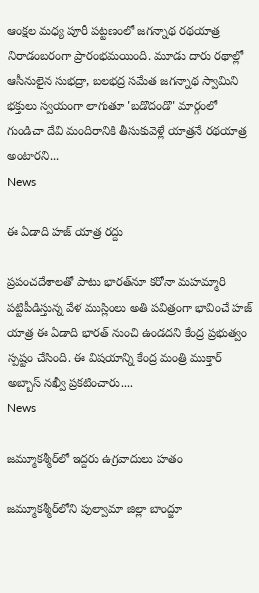ఆంక్షల మధ్య పూరీ పట్టణంలో జగన్నాథ రథయాత్ర నిరాడంబరంగా ప్రారంభమయింది. మూడు దారు రథాల్లో ఆసీనులైన సుభద్రా, బలభద్ర సమేత జగన్నాథ స్వామిని భక్తులు స్వయంగా లాగుతూ 'బడొదండొ' మార్గంలో గుండిచా దేవి మందిరానికి తీసుకువెళ్లే యాత్రనే రథయాత్ర అంటారని...
News

ఈ ఏడాది హజ్ యాత్ర రద్దు

ప్రపంచదేశాలతో పాటు భారత్‌నూ కరోనా మహమ్మారి పట్టిపీడిస్తున్న వేళ ముస్లింలు అతి పవిత్రంగా భావించే హజ్‌ యాత్ర ఈ ఏడాది భారత్‌ నుంచి ఉండదని కేంద్ర ప్రభుత్వం స్పష్టం చేసింది. ఈ విషయాన్ని కేంద్ర మంత్రి ముక్తార్‌ అబ్బాస్‌ నఖ్వీ ప్రకటించారు....
News

జమ్మూకశ్మీర్‌లో ఇద్దరు ఉగ్రవాదులు హతం

జమ్మూకశ్మీర్‌లోని పుల్వామా జిల్లా బాంద్జూ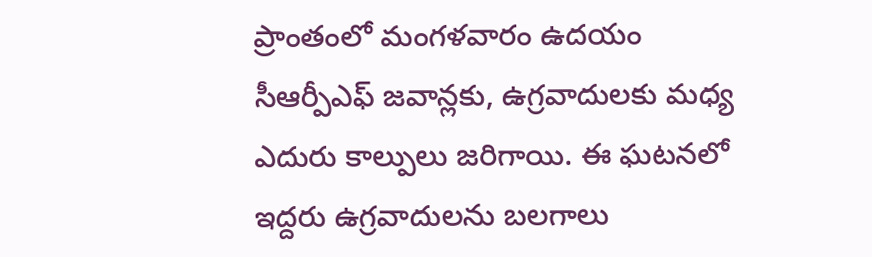ప్రాంతంలో మంగళవారం ఉదయం సీఆర్పీఎఫ్‌ జవాన్లకు, ఉగ్రవాదులకు మధ్య ఎదురు కాల్పులు జరిగాయి. ఈ ఘటనలో ఇద్దరు ఉగ్రవాదులను బలగాలు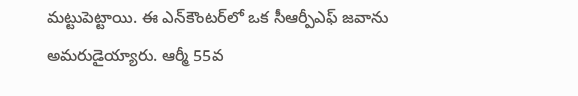మట్టుపెట్టాయి. ఈ ఎన్‌కౌంటర్‌లో ఒక సీఆర్పీఎఫ్‌ జవాను అమరుడైయ్యారు. ఆర్మీ 55వ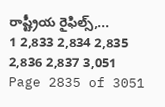రాష్ట్రీయ రైఫిల్స్‌,...
1 2,833 2,834 2,835 2,836 2,837 3,051
Page 2835 of 3051